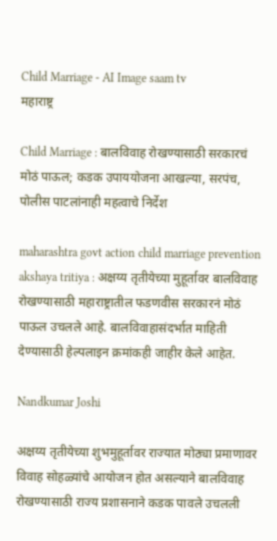Child Marriage - AI Image saam tv
महाराष्ट्र

Child Marriage : बालविवाह रोखण्यासाठी सरकारचं मोठं पाऊल; कडक उपाययोजना आखल्या, सरपंच, पोलीस पाटलांनाही महत्वाचे निर्देश

maharashtra govt action child marriage prevention akshaya tritiya : अक्षय्य तृतीयेच्या मुहूर्तावर बालविवाह रोखण्यासाठी महाराष्ट्रातील फडणवीस सरकारनं मोठं पाऊल उचलले आहे. बालविवाहासंदर्भात माहिती देण्यासाठी हेल्पलाइन क्रमांकही जाहीर केले आहेत.

Nandkumar Joshi

अक्षय्य तृतीयेच्या शुभमुहूर्तावर राज्यात मोठ्या प्रमाणावर विवाह सोहळ्यांचे आयोजन होत असल्याने बालविवाह रोखण्यासाठी राज्य प्रशासनाने कडक पावले उचलली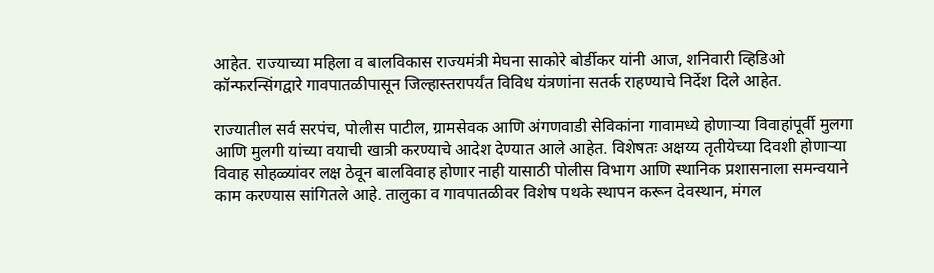आहेत. राज्याच्या महिला व बालविकास राज्यमंत्री मेघना साकोरे बोर्डीकर यांनी आज, शनिवारी व्हिडिओ कॉन्फरन्सिंगद्वारे गावपातळीपासून जिल्हास्तरापर्यंत विविध यंत्रणांना सतर्क राहण्याचे निर्देश दिले आहेत.

राज्यातील सर्व सरपंच, पोलीस पाटील, ग्रामसेवक आणि अंगणवाडी सेविकांना गावामध्ये होणाऱ्या विवाहांपूर्वी मुलगा आणि मुलगी यांच्या वयाची खात्री करण्याचे आदेश देण्यात आले आहेत. विशेषतः अक्षय्य तृतीयेच्या दिवशी होणाऱ्या विवाह सोहळ्यांवर लक्ष ठेवून बालविवाह होणार नाही यासाठी पोलीस विभाग आणि स्थानिक प्रशासनाला समन्वयाने काम करण्यास सांगितले आहे. तालुका व गावपातळीवर विशेष पथके स्थापन करून देवस्थान, मंगल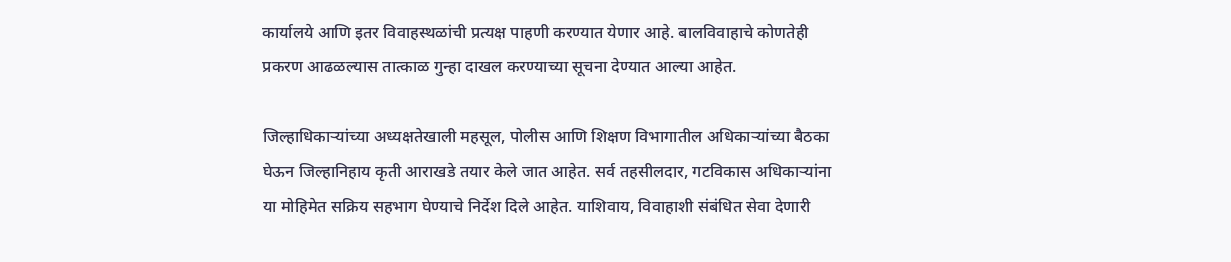कार्यालये आणि इतर विवाहस्थळांची प्रत्यक्ष पाहणी करण्यात येणार आहे. बालविवाहाचे कोणतेही प्रकरण आढळल्यास तात्काळ गुन्हा दाखल करण्याच्या सूचना देण्यात आल्या आहेत.

जिल्हाधिकाऱ्यांच्या अध्यक्षतेखाली महसूल, पोलीस आणि शिक्षण विभागातील अधिकाऱ्यांच्या बैठका घेऊन जिल्हानिहाय कृती आराखडे तयार केले जात आहेत. सर्व तहसीलदार, गटविकास अधिकाऱ्यांना या मोहिमेत सक्रिय सहभाग घेण्याचे निर्देश दिले आहेत. याशिवाय, विवाहाशी संबंधित सेवा देणारी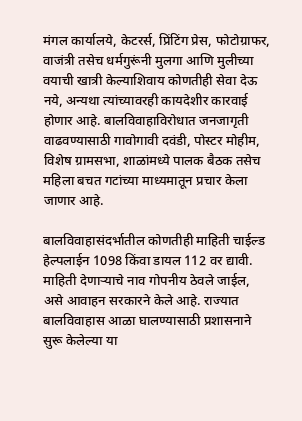मंगल कार्यालये, केटरर्स, प्रिंटिंग प्रेस, फोटोग्राफर, वाजंत्री तसेच धर्मगुरूंनी मुलगा आणि मुलीच्या वयाची खात्री केल्याशिवाय कोणतीही सेवा देऊ नये, अन्यथा त्यांच्यावरही कायदेशीर कारवाई होणार आहे. बालविवाहाविरोधात जनजागृती वाढवण्यासाठी गावोगावी दवंडी, पोस्टर मोहीम, विशेष ग्रामसभा, शाळांमध्ये पालक बैठक तसेच महिला बचत गटांच्या माध्यमातून प्रचार केला जाणार आहे.

बालविवाहासंदर्भातील कोणतीही माहिती चाईल्ड हेल्पलाईन 1098 किंवा डायल 112 वर द्यावी. माहिती देणाऱ्याचे नाव गोपनीय ठेवले जाईल, असे आवाहन सरकारने केले आहे. राज्यात बालविवाहास आळा घालण्यासाठी प्रशासनाने सुरू केलेल्या या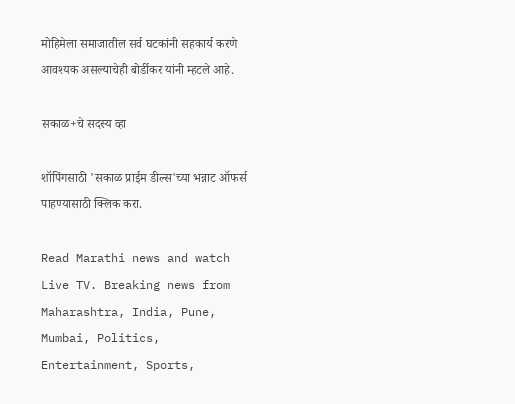मोहिमेला समाजातील सर्व घटकांनी सहकार्य करणे आवश्यक असल्याचेही बोर्डीकर यांनी म्हटले आहे.

सकाळ+चे सदस्य व्हा

शॉपिंगसाठी 'सकाळ प्राईम डील्स'च्या भन्नाट ऑफर्स पाहण्यासाठी क्लिक करा.

Read Marathi news and watch Live TV. Breaking news from Maharashtra, India, Pune, Mumbai, Politics, Entertainment, Sports,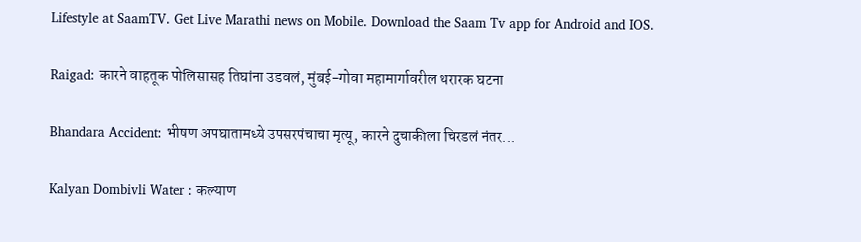Lifestyle at SaamTV. Get Live Marathi news on Mobile. Download the Saam Tv app for Android and IOS.

Raigad: कारने वाहतूक पोलिसासह तिघांना उडवलं, मुंबई-गोवा महामार्गावरील थरारक घटना

Bhandara Accident: भीषण अपघातामध्ये उपसरपंचाचा मृत्यू, कारने दुचाकीला चिरडलं नंतर...

Kalyan Dombivli Water : कल्याण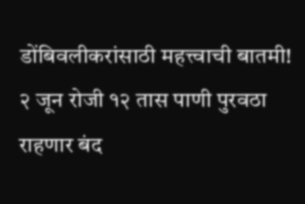डोंबिवलीकरांसाठी महत्त्वाची बातमी! २ जून रोजी १२ तास पाणी पुरवठा राहणार बंद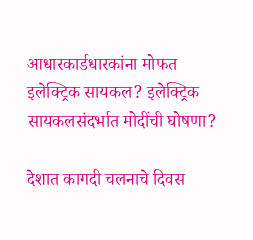आधारकार्डधारकांना मोफत इलेक्ट्रिक सायकल? इलेक्ट्रिक सायकलसंदर्भात मोदींची घोषणा?

देशात कागदी चलनाचे दिवस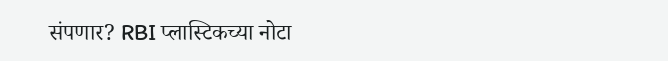संपणार? RBI प्लास्टिकच्या नोटा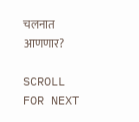चलनात आणणार?

SCROLL FOR NEXT